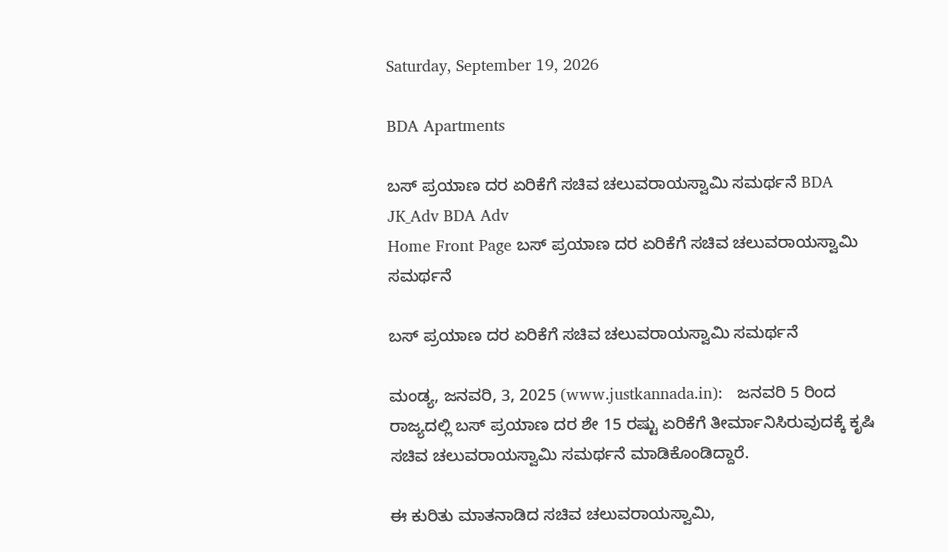Saturday, September 19, 2026

BDA Apartments

ಬಸ್ ಪ್ರಯಾಣ ದರ ಏರಿಕೆಗೆ ಸಚಿವ ಚಲುವರಾಯಸ್ವಾಮಿ ಸಮರ್ಥನೆ BDA JK_Adv BDA Adv
Home Front Page ಬಸ್ ಪ್ರಯಾಣ ದರ ಏರಿಕೆಗೆ ಸಚಿವ ಚಲುವರಾಯಸ್ವಾಮಿ ಸಮರ್ಥನೆ

ಬಸ್ ಪ್ರಯಾಣ ದರ ಏರಿಕೆಗೆ ಸಚಿವ ಚಲುವರಾಯಸ್ವಾಮಿ ಸಮರ್ಥನೆ

ಮಂಡ್ಯ, ಜನವರಿ, 3, 2025 (www.justkannada.in):   ಜನವರಿ 5 ರಿಂದ ರಾಜ್ಯದಲ್ಲಿ ಬಸ್ ಪ್ರಯಾಣ ದರ ಶೇ 15 ರಷ್ಟು ಏರಿಕೆಗೆ ತೀರ್ಮಾನಿಸಿರುವುದಕ್ಕೆ ಕೃಷಿ ಸಚಿವ ಚಲುವರಾಯಸ್ವಾಮಿ ಸಮರ್ಥನೆ ಮಾಡಿಕೊಂಡಿದ್ದಾರೆ.

ಈ ಕುರಿತು ಮಾತನಾಡಿದ ಸಚಿವ ಚಲುವರಾಯಸ್ವಾಮಿ,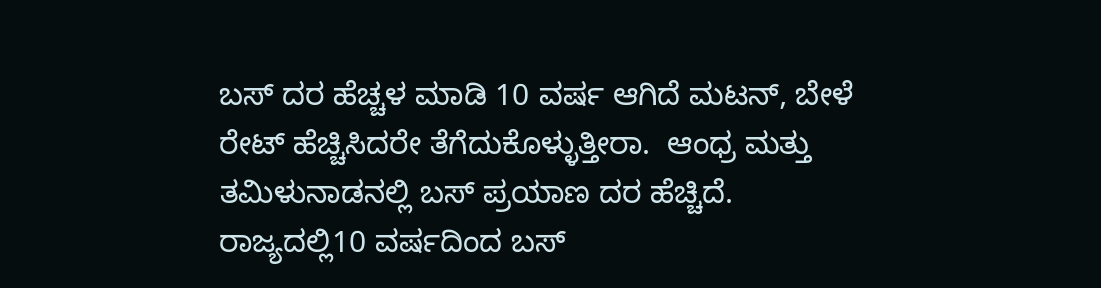ಬಸ್ ದರ ಹೆಚ್ಚಳ ಮಾಡಿ 10 ವರ್ಷ ಆಗಿದೆ ಮಟನ್, ಬೇಳೆ ರೇಟ್ ಹೆಚ್ಚಿಸಿದರೇ ತೆಗೆದುಕೊಳ್ಳುತ್ತೀರಾ.  ಆಂಧ್ರ ಮತ್ತು  ತಮಿಳುನಾಡನಲ್ಲಿ ಬಸ್ ಪ್ರಯಾಣ ದರ ಹೆಚ್ಚಿದೆ.  ರಾಜ್ಯದಲ್ಲಿ10 ವರ್ಷದಿಂದ ಬಸ್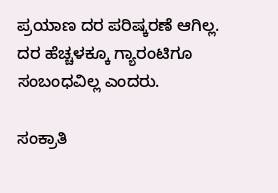ಪ್ರಯಾಣ ದರ ಪರಿಷ್ಕರಣೆ ಆಗಿಲ್ಲ.  ದರ ಹೆಚ್ಚಳಕ್ಕೂ ಗ್ಯಾರಂಟಿಗೂ ಸಂಬಂಧವಿಲ್ಲ ಎಂದರು.

ಸಂಕ್ರಾತಿ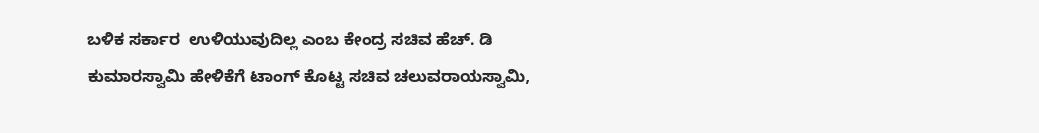ಬಳಿಕ ಸರ್ಕಾರ  ಉಳಿಯುವುದಿಲ್ಲ ಎಂಬ ಕೇಂದ್ರ ಸಚಿವ ಹೆಚ್. ಡಿ ಕುಮಾರಸ್ವಾಮಿ ಹೇಳಿಕೆಗೆ ಟಾಂಗ್ ಕೊಟ್ಟ ಸಚಿವ ಚಲುವರಾಯಸ್ವಾಮಿ,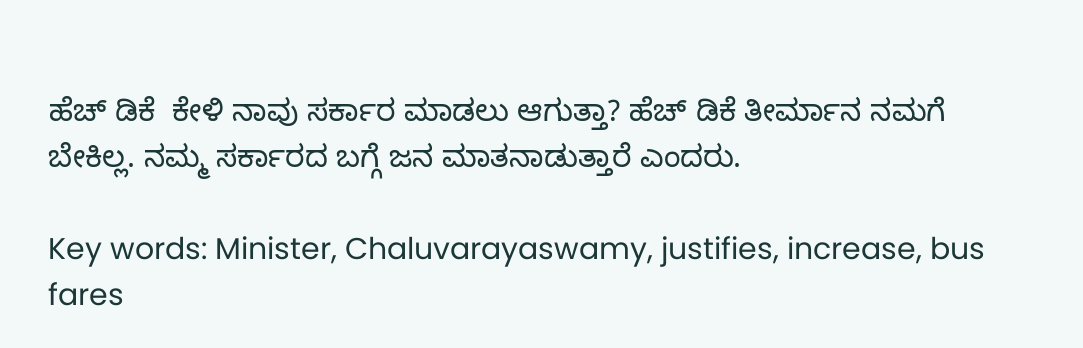ಹೆಚ್ ಡಿಕೆ  ಕೇಳಿ ನಾವು ಸರ್ಕಾರ ಮಾಡಲು ಆಗುತ್ತಾ? ಹೆಚ್ ಡಿಕೆ ತೀರ್ಮಾನ ನಮಗೆ ಬೇಕಿಲ್ಲ. ನಮ್ಮ ಸರ್ಕಾರದ ಬಗ್ಗೆ ಜನ ಮಾತನಾಡುತ್ತಾರೆ ಎಂದರು.

Key words: Minister, Chaluvarayaswamy, justifies, increase, bus fares